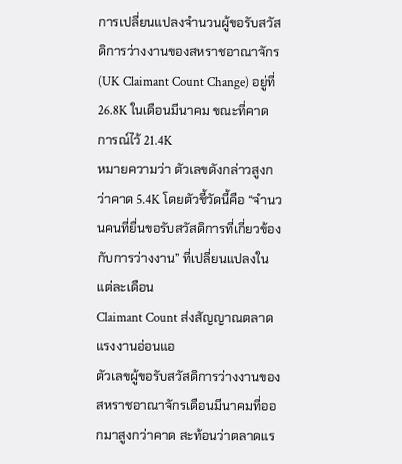การเปลี่ยนแปลงจำนวนผู้ขอรับสวัสดิการว่างงานของสหราชอาณาจักร (UK Claimant Count Change) อยู่ที่ 26.8K ในเดือนมีนาคม ขณะที่คาดการณ์ไว้ 21.4K
หมายความว่า ตัวเลขดังกล่าวสูงกว่าคาด 5.4K โดยตัวชี้วัดนี้คือ “จำนวนคนที่ยื่นขอรับสวัสดิการที่เกี่ยวข้องกับการว่างงาน” ที่เปลี่ยนแปลงในแต่ละเดือน
Claimant Count ส่งสัญญาณตลาดแรงงานอ่อนแอ
ตัวเลขผู้ขอรับสวัสดิการว่างงานของสหราชอาณาจักรเดือนมีนาคมที่ออกมาสูงกว่าคาด สะท้อนว่าตลาดแร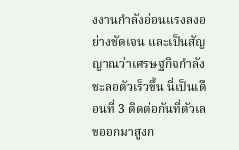งงานกำลังอ่อนแรงลงอย่างชัดเจน และเป็นสัญญาณว่าเศรษฐกิจกำลังชะลอตัวเร็วขึ้น นี่เป็นเดือนที่ 3 ติดต่อกันที่ตัวเลขออกมาสูงก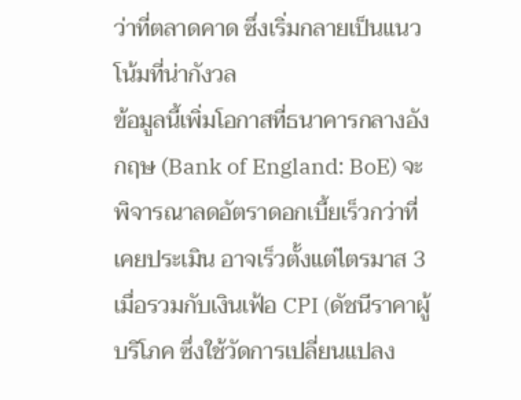ว่าที่ตลาดคาด ซึ่งเริ่มกลายเป็นแนวโน้มที่น่ากังวล
ข้อมูลนี้เพิ่มโอกาสที่ธนาคารกลางอังกฤษ (Bank of England: BoE) จะพิจารณาลดอัตราดอกเบี้ยเร็วกว่าที่เคยประเมิน อาจเร็วตั้งแต่ไตรมาส 3 เมื่อรวมกับเงินเฟ้อ CPI (ดัชนีราคาผู้บริโภค ซึ่งใช้วัดการเปลี่ยนแปลง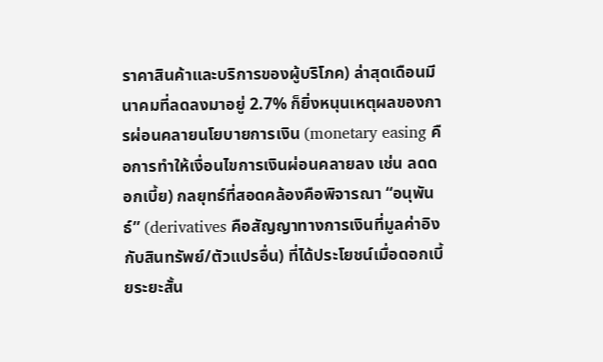ราคาสินค้าและบริการของผู้บริโภค) ล่าสุดเดือนมีนาคมที่ลดลงมาอยู่ 2.7% ก็ยิ่งหนุนเหตุผลของการผ่อนคลายนโยบายการเงิน (monetary easing คือการทำให้เงื่อนไขการเงินผ่อนคลายลง เช่น ลดดอกเบี้ย) กลยุทธ์ที่สอดคล้องคือพิจารณา “อนุพันธ์” (derivatives คือสัญญาทางการเงินที่มูลค่าอิงกับสินทรัพย์/ตัวแปรอื่น) ที่ได้ประโยชน์เมื่อดอกเบี้ยระยะสั้น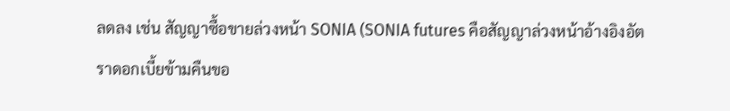ลดลง เช่น สัญญาซื้อขายล่วงหน้า SONIA (SONIA futures คือสัญญาล่วงหน้าอ้างอิงอัตราดอกเบี้ยข้ามคืนขอ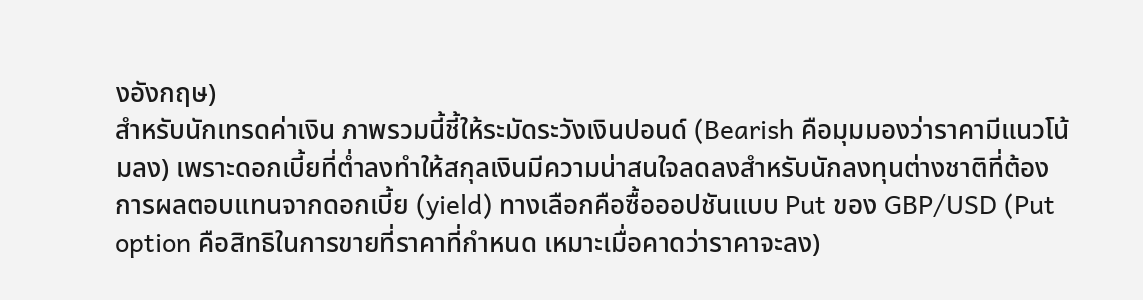งอังกฤษ)
สำหรับนักเทรดค่าเงิน ภาพรวมนี้ชี้ให้ระมัดระวังเงินปอนด์ (Bearish คือมุมมองว่าราคามีแนวโน้มลง) เพราะดอกเบี้ยที่ต่ำลงทำให้สกุลเงินมีความน่าสนใจลดลงสำหรับนักลงทุนต่างชาติที่ต้องการผลตอบแทนจากดอกเบี้ย (yield) ทางเลือกคือซื้อออปชันแบบ Put ของ GBP/USD (Put option คือสิทธิในการขายที่ราคาที่กำหนด เหมาะเมื่อคาดว่าราคาจะลง)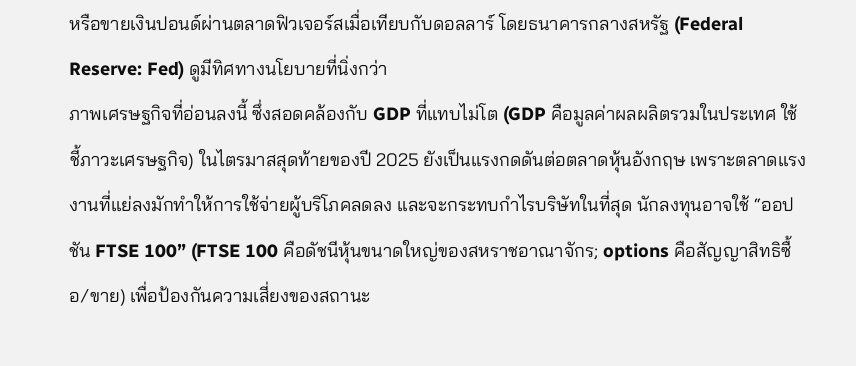หรือขายเงินปอนด์ผ่านตลาดฟิวเจอร์สเมื่อเทียบกับดอลลาร์ โดยธนาคารกลางสหรัฐ (Federal Reserve: Fed) ดูมีทิศทางนโยบายที่นิ่งกว่า
ภาพเศรษฐกิจที่อ่อนลงนี้ ซึ่งสอดคล้องกับ GDP ที่แทบไม่โต (GDP คือมูลค่าผลผลิตรวมในประเทศ ใช้ชี้ภาวะเศรษฐกิจ) ในไตรมาสสุดท้ายของปี 2025 ยังเป็นแรงกดดันต่อตลาดหุ้นอังกฤษ เพราะตลาดแรงงานที่แย่ลงมักทำให้การใช้จ่ายผู้บริโภคลดลง และจะกระทบกำไรบริษัทในที่สุด นักลงทุนอาจใช้ “ออปชัน FTSE 100” (FTSE 100 คือดัชนีหุ้นขนาดใหญ่ของสหราชอาณาจักร; options คือสัญญาสิทธิซื้อ/ขาย) เพื่อป้องกันความเสี่ยงของสถานะ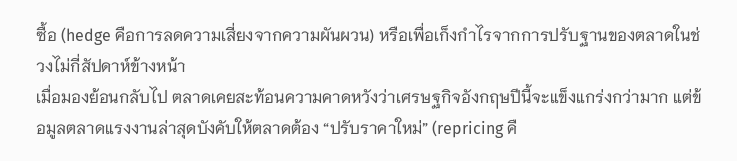ซื้อ (hedge คือการลดความเสี่ยงจากความผันผวน) หรือเพื่อเก็งกำไรจากการปรับฐานของตลาดในช่วงไม่กี่สัปดาห์ข้างหน้า
เมื่อมองย้อนกลับไป ตลาดเคยสะท้อนความคาดหวังว่าเศรษฐกิจอังกฤษปีนี้จะแข็งแกร่งกว่ามาก แต่ข้อมูลตลาดแรงงานล่าสุดบังคับให้ตลาดต้อง “ปรับราคาใหม่” (repricing คื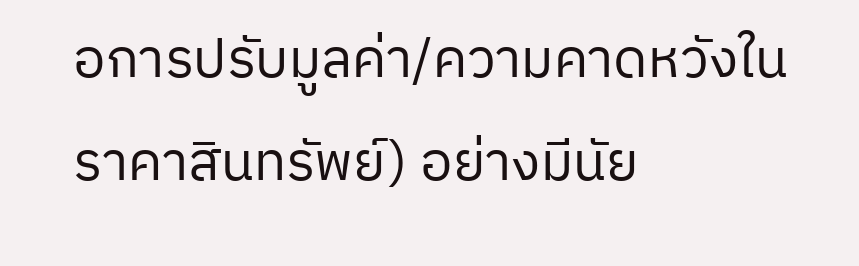อการปรับมูลค่า/ความคาดหวังในราคาสินทรัพย์) อย่างมีนัย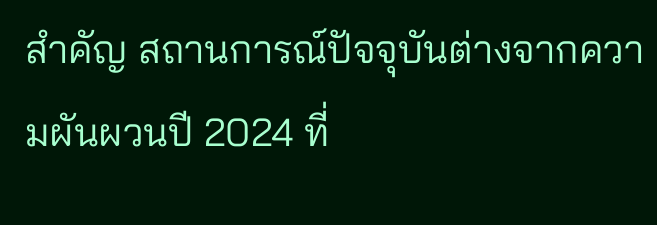สำคัญ สถานการณ์ปัจจุบันต่างจากความผันผวนปี 2024 ที่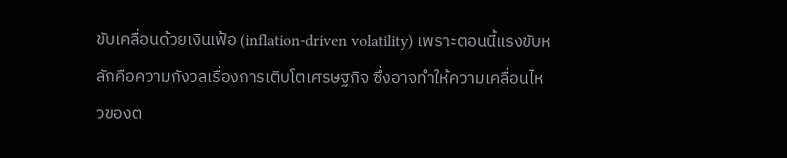ขับเคลื่อนด้วยเงินเฟ้อ (inflation-driven volatility) เพราะตอนนี้แรงขับหลักคือความกังวลเรื่องการเติบโตเศรษฐกิจ ซึ่งอาจทำให้ความเคลื่อนไหวของต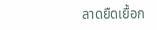ลาดยืดเยื้อก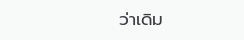ว่าเดิม